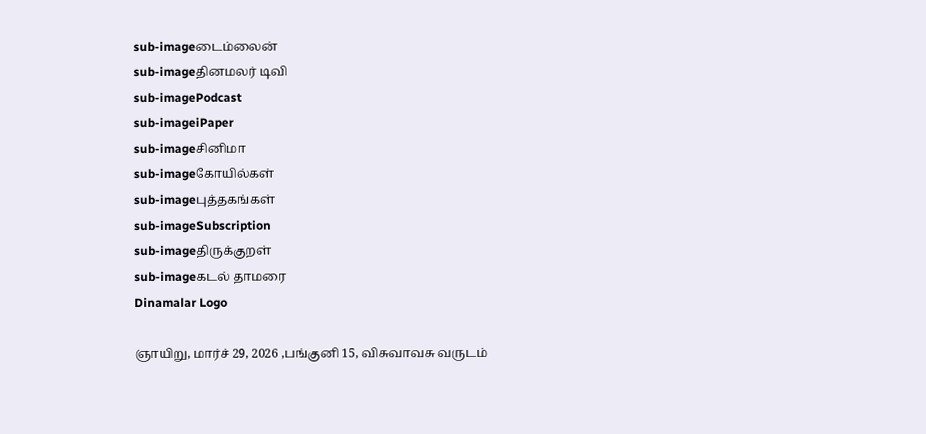sub-imageடைம்லைன்
sub-imageதினமலர் டிவி
sub-imagePodcast
sub-imageiPaper
sub-imageசினிமா
sub-imageகோயில்கள்
sub-imageபுத்தகங்கள்
sub-imageSubscription
sub-imageதிருக்குறள்
sub-imageகடல் தாமரை
Dinamalar Logo

ஞாயிறு, மார்ச் 29, 2026 ,பங்குனி 15, விசுவாவசு வருடம்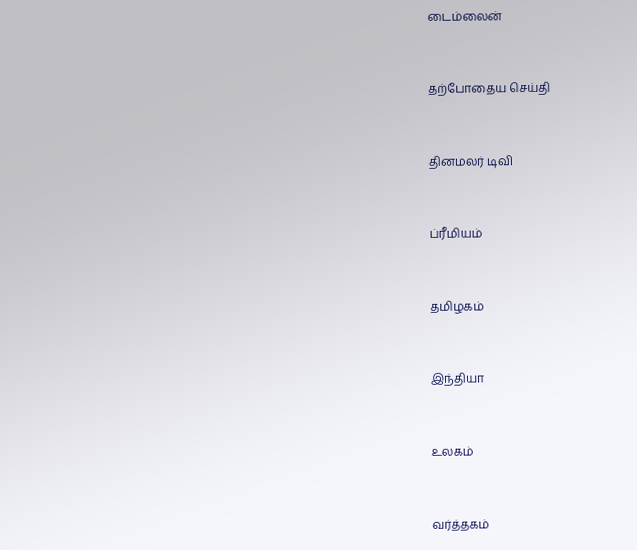டைம்லைன்


தற்போதைய செய்தி


தினமலர் டிவி


ப்ரீமியம்


தமிழகம்


இந்தியா


உலகம்


வர்த்தகம்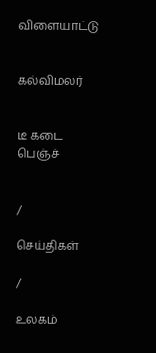விளையாட்டு


கல்விமலர்


டீ கடை பெஞ்ச்


/

செய்திகள்

/

உலகம்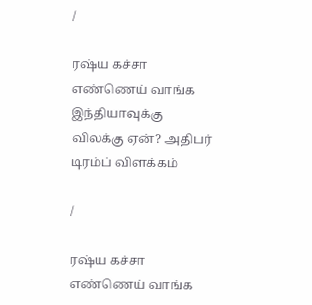/

ரஷ்ய கச்சா எண்ணெய் வாங்க இந்தியாவுக்கு விலக்கு ஏன்? அதிபர் டிரம்ப் விளக்கம்

/

ரஷ்ய கச்சா எண்ணெய் வாங்க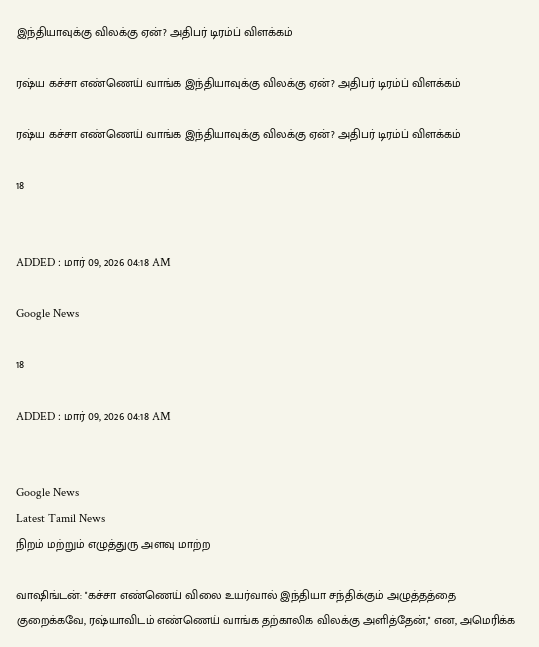இந்தியாவுக்கு விலக்கு ஏன்? அதிபர் டிரம்ப் விளக்கம்

ரஷ்ய கச்சா எண்ணெய் வாங்க இந்தியாவுக்கு விலக்கு ஏன்? அதிபர் டிரம்ப் விளக்கம்

ரஷ்ய கச்சா எண்ணெய் வாங்க இந்தியாவுக்கு விலக்கு ஏன்? அதிபர் டிரம்ப் விளக்கம்

18


ADDED : மார் 09, 2026 04:18 AM

Google News

18

ADDED : மார் 09, 2026 04:18 AM


Google News
Latest Tamil News
நிறம் மற்றும் எழுத்துரு அளவு மாற்ற

வாஷிங்டன்: ''கச்சா எண்ணெய் விலை உயர்வால் இந்தியா சந்திக்கும் அழுத்தத்தை குறைக்கவே, ரஷ்யாவிடம் எண்ணெய் வாங்க தற்காலிக விலக்கு அளித்தேன்,'' என, அமெரிக்க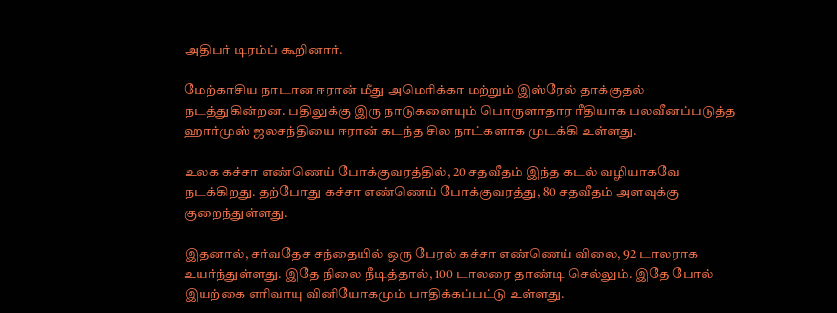அதிபர் டிரம்ப் கூறினார்.

மேற்காசிய நாடான ஈரான் மீது அமெரிக்கா மற்றும் இஸ்ரேல் தாக்குதல் நடத்துகின்றன. பதிலுக்கு இரு நாடுகளையும் பொருளாதார ரீதியாக பலவீனப்படுத்த ஹார்முஸ் ஜலசந்தியை ஈரான் கடந்த சில நாட்களாக முடக்கி உள்ளது.

உலக கச்சா எண்ணெய் போக்குவரத்தில், 20 சதவீதம் இந்த கடல் வழியாகவே நடக்கிறது. தற்போது கச்சா எண்ணெய் போக்குவரத்து, 80 சதவீதம் அளவுக்கு குறைந்துள்ளது.

இதனால், சர்வதேச சந்தையில் ஒரு பேரல் கச்சா எண்ணெய் விலை, 92 டாலராக உயர்ந்துள்ளது. இதே நிலை நீடித்தால், 100 டாலரை தாண்டி செல்லும். இதே போல் இயற்கை எரிவாயு வினியோகமும் பாதிக்கப்பட்டு உள்ளது.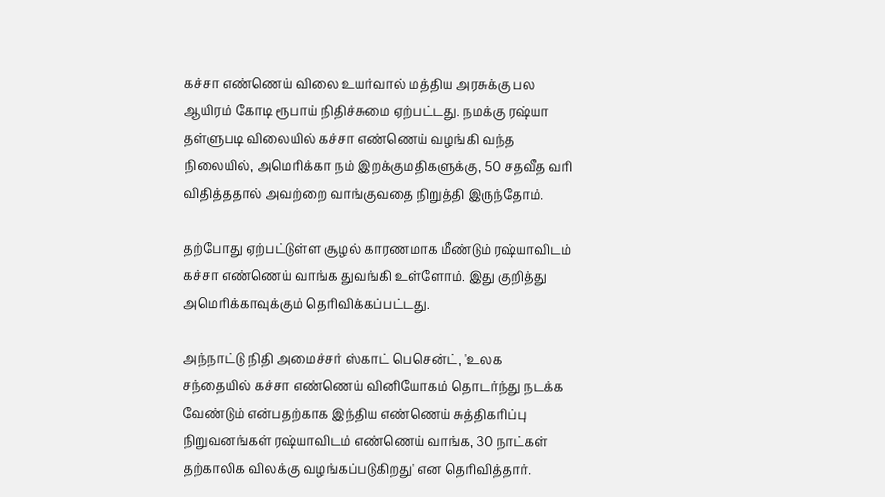கச்சா எண்ணெய் விலை உயர்வால் மத்திய அரசுக்கு பல ஆயிரம் கோடி ரூபாய் நிதிச்சுமை ஏற்பட்டது. நமக்கு ரஷ்யா தள்ளுபடி விலையில் கச்சா எண்ணெய் வழங்கி வந்த நிலையில், அமெரிக்கா நம் இறக்குமதிகளுக்கு, 50 சதவீத வரி விதித்ததால் அவற்றை வாங்குவதை நிறுத்தி இருந்தோம்.

தற்போது ஏற்பட்டுள்ள சூழல் காரணமாக மீண்டும் ரஷ்யாவிடம் கச்சா எண்ணெய் வாங்க துவங்கி உள்ளோம். இது குறித்து அமெரிக்காவுக்கும் தெரிவிக்கப்பட்டது.

அந்நாட்டு நிதி அமைச்சர் ஸ்காட் பெசென்ட், 'உலக சந்தையில் கச்சா எண்ணெய் வினியோகம் தொடர்ந்து நடக்க வேண்டும் என்பதற்காக இந்திய எண்ணெய் சுத்திகரிப்பு நிறுவனங்கள் ரஷ்யாவிடம் எண்ணெய் வாங்க, 30 நாட்கள் தற்காலிக விலக்கு வழங்கப்படுகிறது' என தெரிவித்தார்.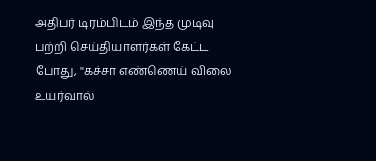அதிபர் டிரம்பிடம் இந்த முடிவு பற்றி செய்தியாளர்கள் கேட்ட போது, ''கச்சா எண்ணெய் விலை உயர்வால்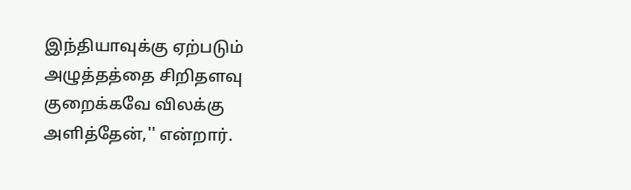இந்தியாவுக்கு ஏற்படும் அழுத்தத்தை சிறிதளவு குறைக்கவே விலக்கு அளித்தேன்,'' என்றார்.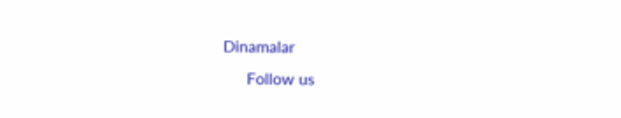Dinamalar
      Follow us